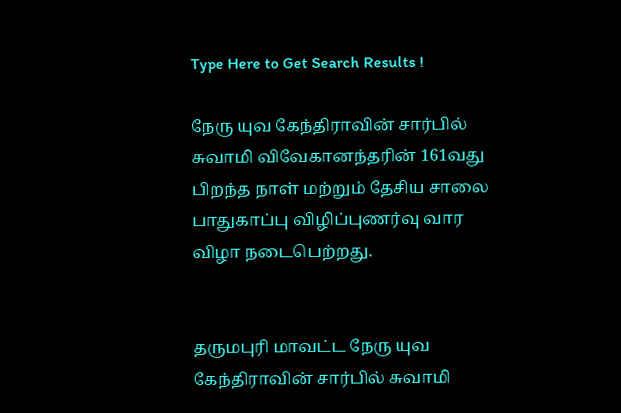Type Here to Get Search Results !

நேரு யுவ கேந்திராவின் சார்பில் சுவாமி விவேகானந்தரின் 161வது பிறந்த நாள் மற்றும் தேசிய சாலை பாதுகாப்பு விழிப்புணர்வு வார விழா நடைபெற்றது.


தருமபுரி மாவட்ட நேரு யுவ கேந்திராவின் சார்பில் சுவாமி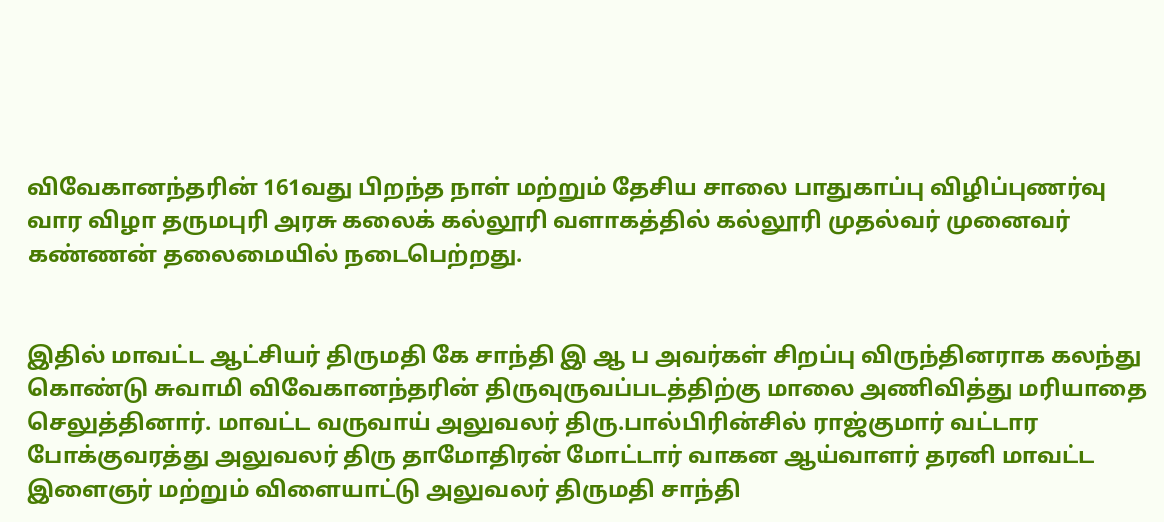விவேகானந்தரின் 161வது பிறந்த நாள் மற்றும் தேசிய சாலை பாதுகாப்பு விழிப்புணர்வு வார விழா தருமபுரி அரசு கலைக் கல்லூரி வளாகத்தில் கல்லூரி முதல்வர் முனைவர் கண்ணன் தலைமையில் நடைபெற்றது.


இதில் மாவட்ட ஆட்சியர் திருமதி கே சாந்தி இ ஆ ப அவர்கள் சிறப்பு விருந்தினராக கலந்து கொண்டு சுவாமி விவேகானந்தரின் திருவுருவப்படத்திற்கு மாலை அணிவித்து மரியாதை செலுத்தினார். மாவட்ட வருவாய் அலுவலர் திரு.பால்பிரின்சில் ராஜ்குமார் வட்டார போக்குவரத்து அலுவலர் திரு தாமோதிரன் மோட்டார் வாகன ஆய்வாளர் தரனி மாவட்ட இளைஞர் மற்றும் விளையாட்டு அலுவலர் திருமதி சாந்தி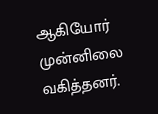ஆகியோர் முன்னிலை வகித்தனர்.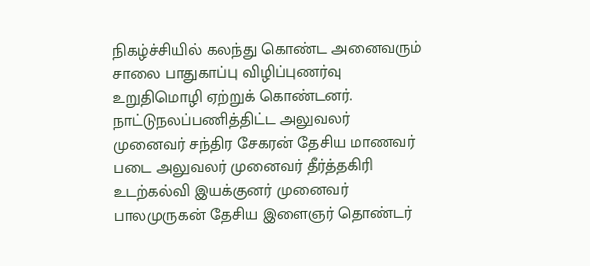நிகழ்ச்சியில் கலந்து கொண்ட அனைவரும் சாலை பாதுகாப்பு விழிப்புணர்வு உறுதிமொழி ஏற்றுக் கொண்டனர். நாட்டுநலப்பணித்திட்ட அலுவலர் முனைவர் சந்திர சேகரன் தேசிய மாணவர் படை அலுவலர் முனைவர் தீர்த்தகிரி உடற்கல்வி இயக்குனர் முனைவர் பாலமுருகன் தேசிய இளைஞர் தொண்டர்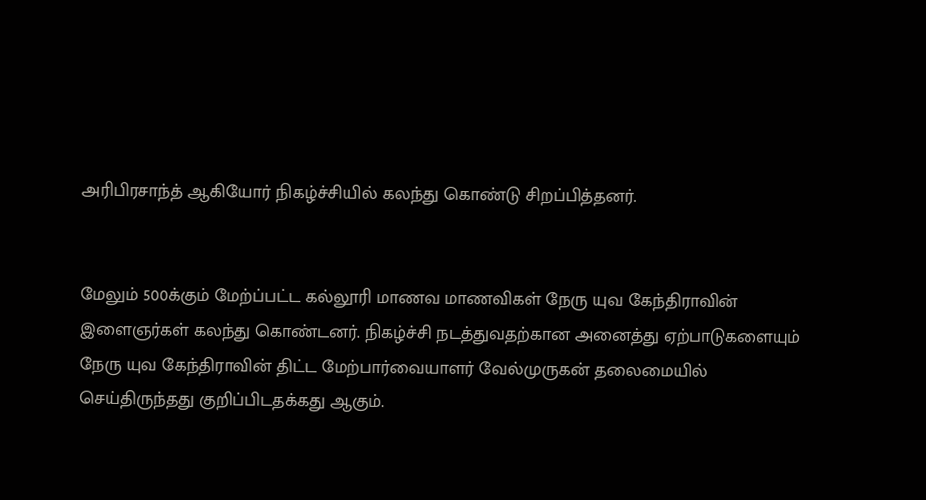அரிபிரசாந்த் ஆகியோர் நிகழ்ச்சியில் கலந்து கொண்டு சிறப்பித்தனர்.


மேலும் 500க்கும் மேற்ப்பட்ட கல்லூரி மாணவ மாணவிகள் நேரு யுவ கேந்திராவின் இளைஞர்கள் கலந்து கொண்டனர். நிகழ்ச்சி நடத்துவதற்கான அனைத்து ஏற்பாடுகளையும் நேரு யுவ கேந்திராவின் திட்ட மேற்பார்வையாளர் வேல்முருகன் தலைமையில் செய்திருந்தது குறிப்பிடதக்கது ஆகும்.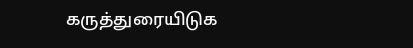கருத்துரையிடுக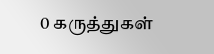0 கருத்துகள்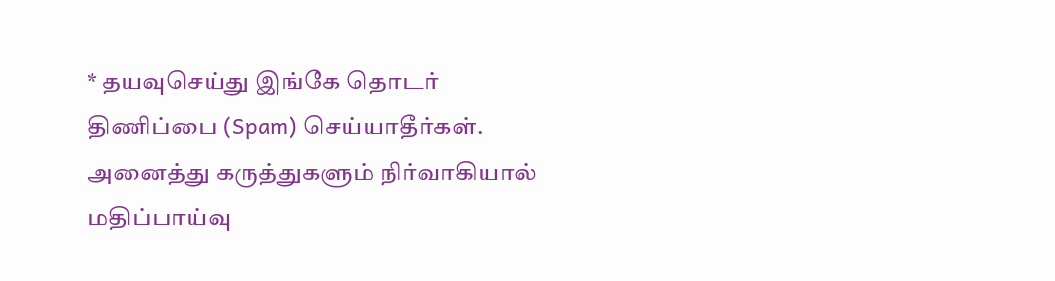* தயவுசெய்து இங்கே தொடர் திணிப்பை (Spam) செய்யாதீர்கள். அனைத்து கருத்துகளும் நிர்வாகியால் மதிப்பாய்வு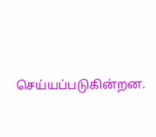செய்யப்படுகின்றன.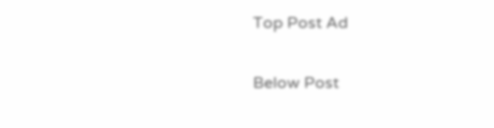Top Post Ad

Below Post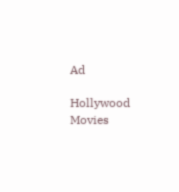Ad

Hollywood Movies